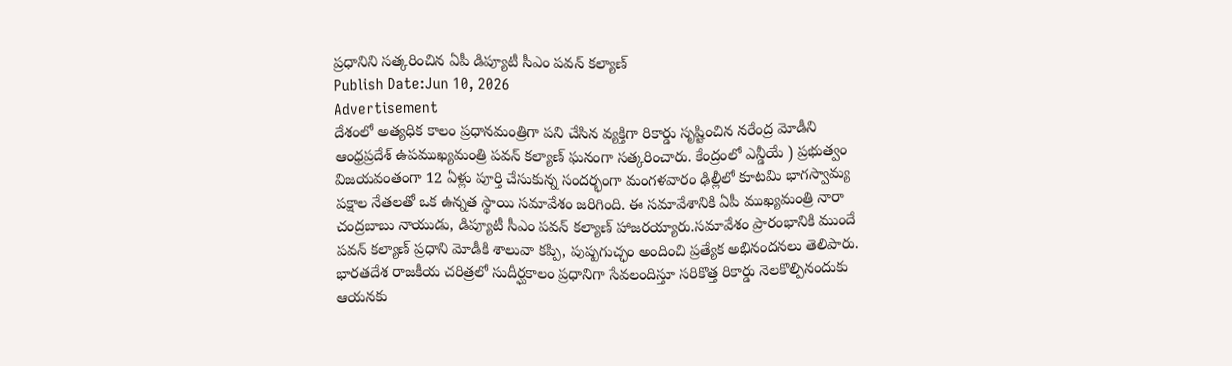ప్రధానిని సత్కరించిన ఏపీ డిప్యూటీ సీఎం పవన్ కల్యాణ్
Publish Date:Jun 10, 2026
Advertisement
దేశంలో అత్యధిక కాలం ప్రధానమంత్రిగా పని చేసిన వ్యక్తిగా రికార్డు సృష్టించిన నరేంద్ర మోడీని ఆంధ్రప్రదేశ్ ఉపముఖ్యమంత్రి పవన్ కల్యాణ్ ఘనంగా సత్కరించారు. కేంద్రంలో ఎన్డీయే ) ప్రభుత్వం విజయవంతంగా 12 ఏళ్లు పూర్తి చేసుకున్న సందర్భంగా మంగళవారం ఢిల్లీలో కూటమి భాగస్వామ్య పక్షాల నేతలతో ఒక ఉన్నత స్థాయి సమావేశం జరిగింది. ఈ సమావేశానికి ఏపీ ముఖ్యమంత్రి నారా చంద్రబాబు నాయుడు, డిప్యూటీ సీఎం పవన్ కల్యాణ్ హాజరయ్యారు.సమావేశం ప్రారంభానికి ముందే పవన్ కల్యాణ్ ప్రధాని మోడీకి శాలువా కప్పి, పుష్పగుచ్ఛం అందించి ప్రత్యేక అభినందనలు తెలిపారు. భారతదేశ రాజకీయ చరిత్రలో సుదీర్ఘకాలం ప్రధానిగా సేవలందిస్తూ సరికొత్త రికార్డు నెలకొల్పినందుకు ఆయనకు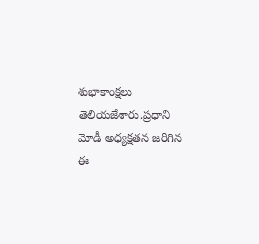శుభాకాంక్షలు తెలియజేశారు.ప్రధాని మోడీ అధ్యక్షతన జరిగిన ఈ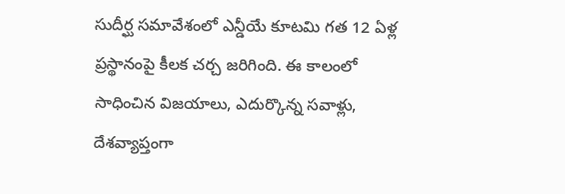సుదీర్ఘ సమావేశంలో ఎన్డీయే కూటమి గత 12 ఏళ్ల ప్రస్థానంపై కీలక చర్చ జరిగింది. ఈ కాలంలో సాధించిన విజయాలు, ఎదుర్కొన్న సవాళ్లు, దేశవ్యాప్తంగా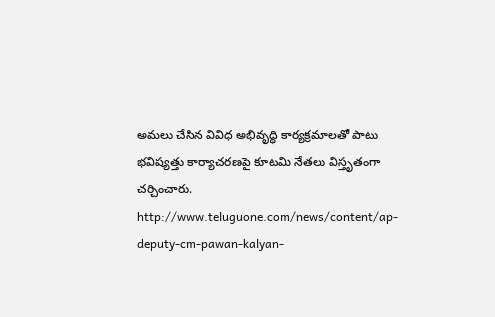అమలు చేసిన వివిధ అభివృద్ధి కార్యక్రమాలతో పాటు భవిష్యత్తు కార్యాచరణపై కూటమి నేతలు విస్తృతంగా చర్చించారు.
http://www.teluguone.com/news/content/ap-deputy-cm-pawan-kalyan-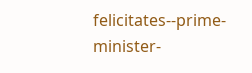felicitates--prime-minister-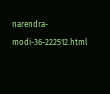narendra-modi-36-222512.html